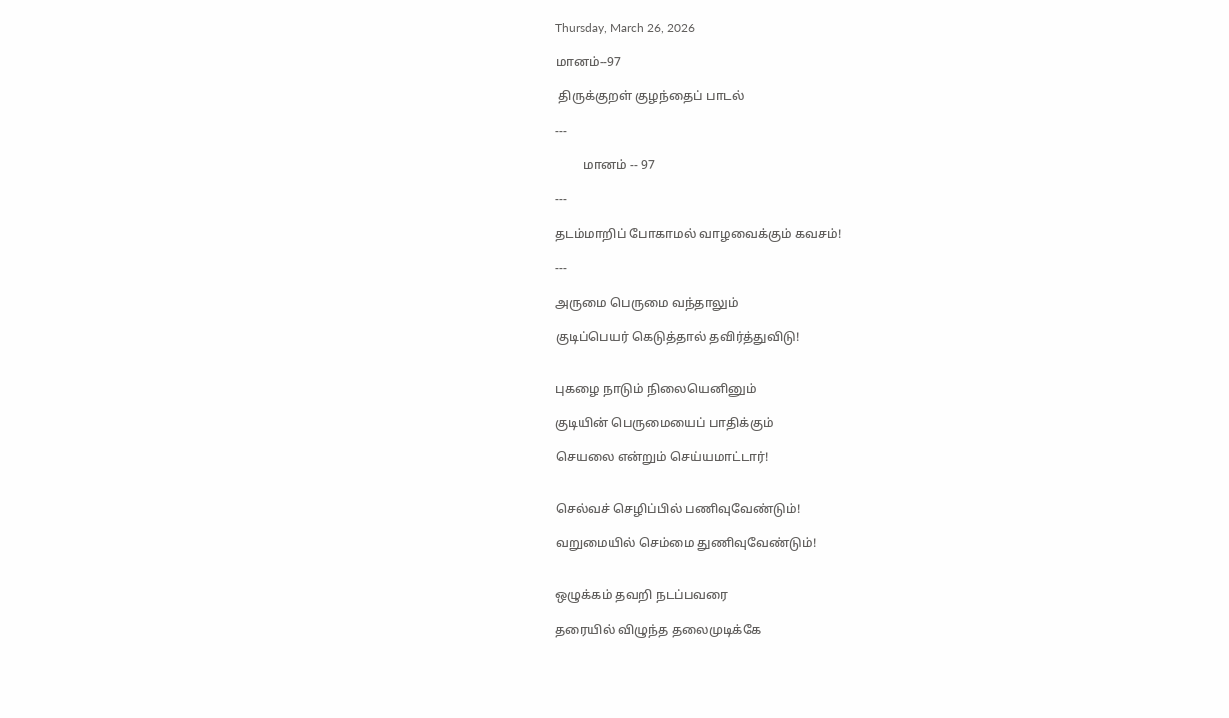Thursday, March 26, 2026

மானம்--97

 திருக்குறள் குழந்தைப் பாடல்

---

         மானம் -- 97

---

தடம்மாறிப் போகாமல் வாழவைக்கும் கவசம்!

---

அருமை பெருமை வந்தாலும்

குடிப்பெயர் கெடுத்தால் தவிர்த்துவிடு!


புகழை நாடும் நிலையெனினும்

குடியின் பெருமையைப் பாதிக்கும்

செயலை என்றும் செய்யமாட்டார்!


செல்வச் செழிப்பில் பணிவுவேண்டும்!

வறுமையில் செம்மை துணிவுவேண்டும்!


ஒழுக்கம் தவறி நடப்பவரை

தரையில் விழுந்த தலைமுடிக்கே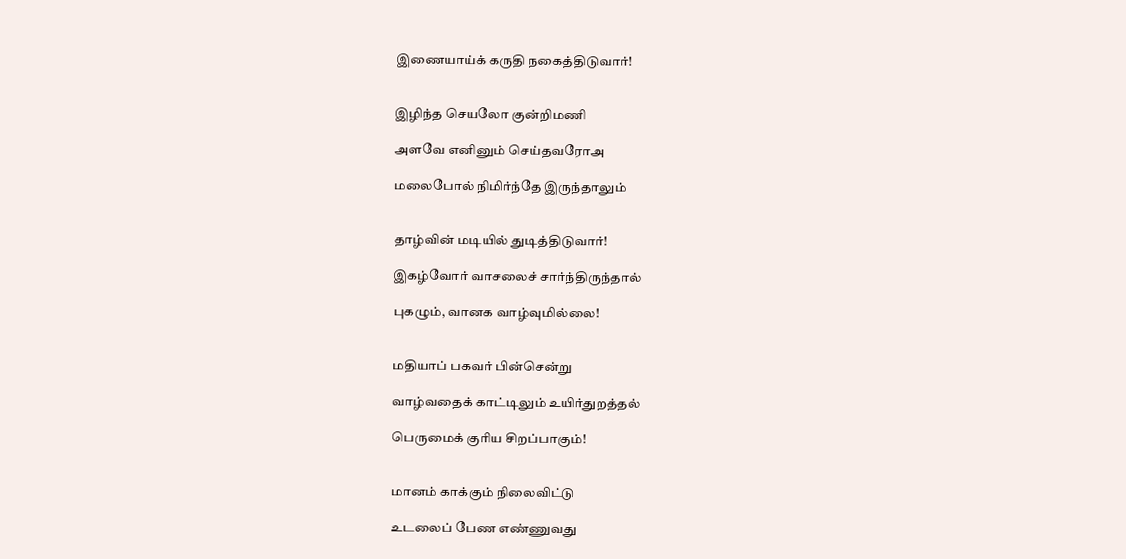இணையாய்க் கருதி நகைத்திடுவார்!


இழிந்த செயலோ குன்றிமணி

அளவே எனினும் செய்தவரோஅ

மலைபோல் நிமிர்ந்தே இருந்தாலும்


தாழ்வின் மடியில் துடித்திடுவார்!

இகழ்வோர் வாசலைச் சார்ந்திருந்தால்

புகழும், வானக வாழ்வுமில்லை!


மதியாப் பகவர் பின்சென்று

வாழ்வதைக் காட்டிலும் உயிர்துறத்தல்

பெருமைக் குரிய சிறப்பாகும்!


மானம் காக்கும் நிலைவிட்டு

உடலைப் பேண எண்ணுவது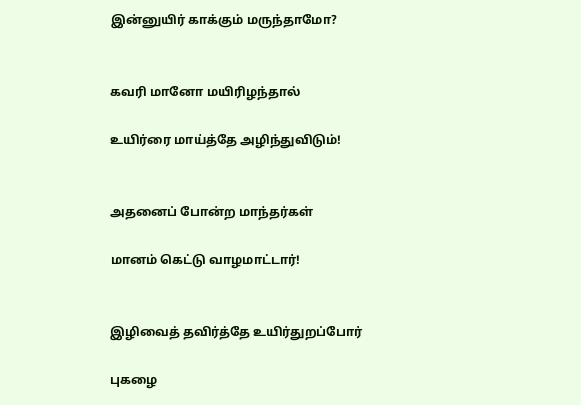இன்னுயிர் காக்கும் மருந்தாமோ?


கவரி மானோ மயிரிழந்தால்

உயிர்ரை மாய்த்தே அழிந்துவிடும்!


அதனைப் போன்ற மாந்தர்கள்

மானம் கெட்டு வாழமாட்டார்!


இழிவைத் தவிர்த்தே உயிர்துறப்போர்

புகழை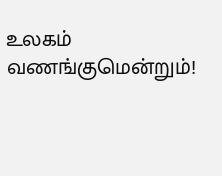உலகம் வணங்குமென்றும்!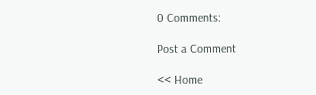0 Comments:

Post a Comment

<< Home